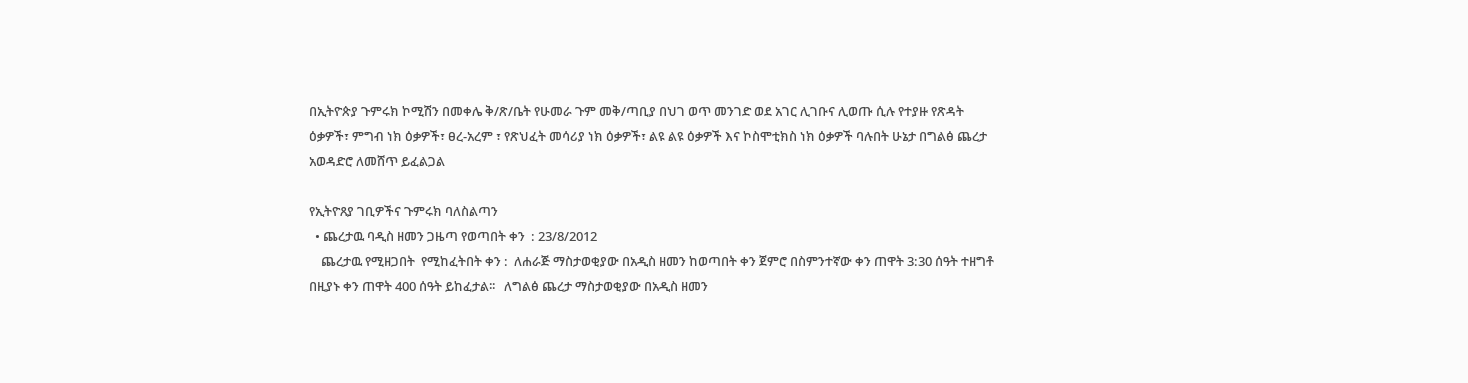በኢትዮጵያ ጉምሩክ ኮሚሽን በመቀሌ ቅ/ጽ/ቤት የሁመራ ጉም መቅ/ጣቢያ በህገ ወጥ መንገድ ወደ አገር ሊገቡና ሊወጡ ሲሉ የተያዙ የጽዳት ዕቃዎች፣ ምግብ ነክ ዕቃዎች፣ ፀረ-አረም ፣ የጽህፈት መሳሪያ ነክ ዕቃዎች፣ ልዩ ልዩ ዕቃዎች እና ኮስሞቲክስ ነክ ዕቃዎች ባሉበት ሁኔታ በግልፅ ጨረታ አወዳድሮ ለመሸጥ ይፈልጋል

የኢትዮጸያ ገቢዎችና ጉምሩክ ባለስልጣን
  • ጨረታዉ ባዲስ ዘመን ጋዜጣ የወጣበት ቀን  : 23/8/2012
    ጨረታዉ የሚዘጋበት  የሚከፈትበት ቀን :  ለሐራጅ ማስታወቂያው በአዲስ ዘመን ከወጣበት ቀን ጀምሮ በስምንተኛው ቀን ጠዋት 3:30 ሰዓት ተዘግቶ በዚያኑ ቀን ጠዋት 400 ሰዓት ይከፈታል፡፡   ለግልፅ ጨረታ ማስታወቂያው በአዲስ ዘመን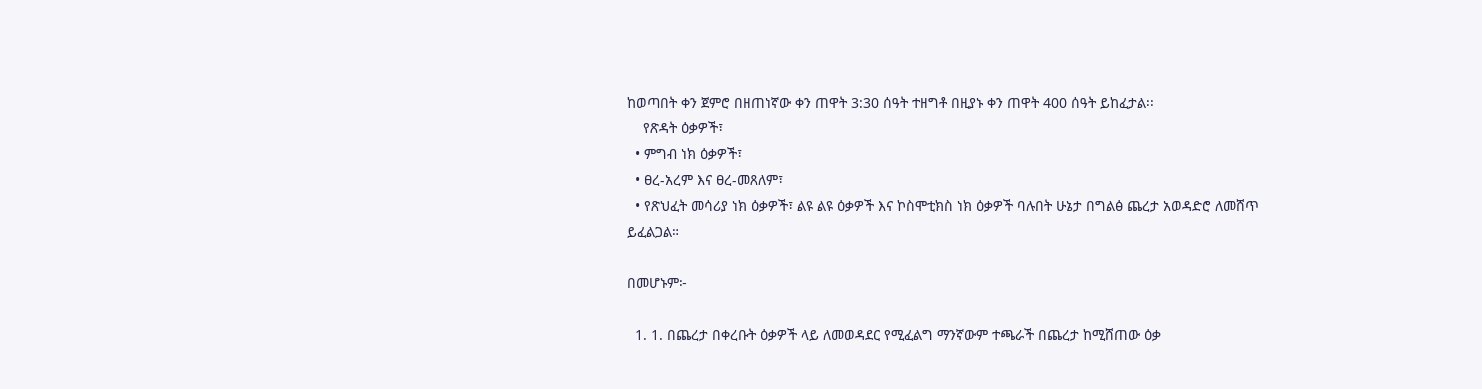ከወጣበት ቀን ጀምሮ በዘጠነኛው ቀን ጠዋት 3:30 ሰዓት ተዘግቶ በዚያኑ ቀን ጠዋት 400 ሰዓት ይከፈታል፡፡
    የጽዳት ዕቃዎች፣
  • ምግብ ነክ ዕቃዎች፣
  • ፀረ-አረም እና ፀረ-መጸለም፣
  • የጽህፈት መሳሪያ ነክ ዕቃዎች፣ ልዩ ልዩ ዕቃዎች እና ኮስሞቲክስ ነክ ዕቃዎች ባሉበት ሁኔታ በግልፅ ጨረታ አወዳድሮ ለመሸጥ ይፈልጋል።

በመሆኑም፦

  1. 1. በጨረታ በቀረቡት ዕቃዎች ላይ ለመወዳደር የሚፈልግ ማንኛውም ተጫራች በጨረታ ከሚሸጠው ዕቃ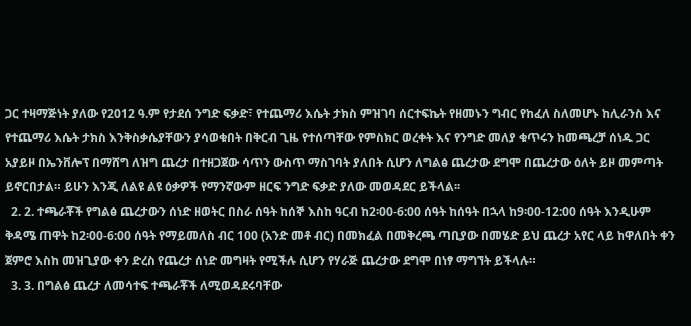ጋር ተዛማጅነት ያለው የ2012 ዓ.ም የታደሰ ንግድ ፍቃድ፣ የተጨማሪ እሴት ታክስ ምዝገባ ሰርተፍኬት የዘመኑን ግብር የከፈለ ስለመሆኑ ከሊራንስ እና የተጨማሪ እሴት ታክስ እንቅስቃሴያቸውን ያሳወቁበት በቅርብ ጊዜ የተሰጣቸው የምስክር ወረቀት እና የንግድ መለያ ቁጥሩን ከመጫረቻ ሰነዱ ጋር አያይዞ በኤንቨሎፕ በማሸግ ለዝግ ጨረታ በተዘጋጀው ሳጥን ውስጥ ማስገባት ያለበት ሲሆን ለግልፅ ጨረታው ደግሞ በጨረታው ዕለት ይዞ መምጣት ይኖርበታል። ይሁን እንጂ ለልዩ ልዩ ዕቃዎች የማንኛውም ዘርፍ ንግድ ፍቃድ ያለው መወዳደር ይችላል፡፡
  2. 2. ተጫራቾች የግልፅ ጨረታውን ሰነድ ዘወትር በስራ ሰዓት ከሰኞ እስከ ዓርብ ከ2፡00-6:00 ሰዓት ከሰዓት በኋላ ከ9፡00-12:00 ሰዓት እንዲሁም ቅዳሜ ጠዋት ከ2፡00-6:00 ሰዓት የማይመለስ ብር 100 (አንድ መቶ ብር) በመክፈል በመቅረጫ ጣቢያው በመሄድ ይህ ጨረታ አየር ላይ ከዋለበት ቀን ጀምሮ እስከ መዝጊያው ቀን ድረስ የጨረታ ሰነድ መግዛት የሚችሉ ሲሆን የሃራጅ ጨረታው ደግሞ በነፃ ማግኘት ይችላሉ።
  3. 3. በግልፅ ጨረታ ለመሳተፍ ተጫራቾች ለሚወዳደሩባቸው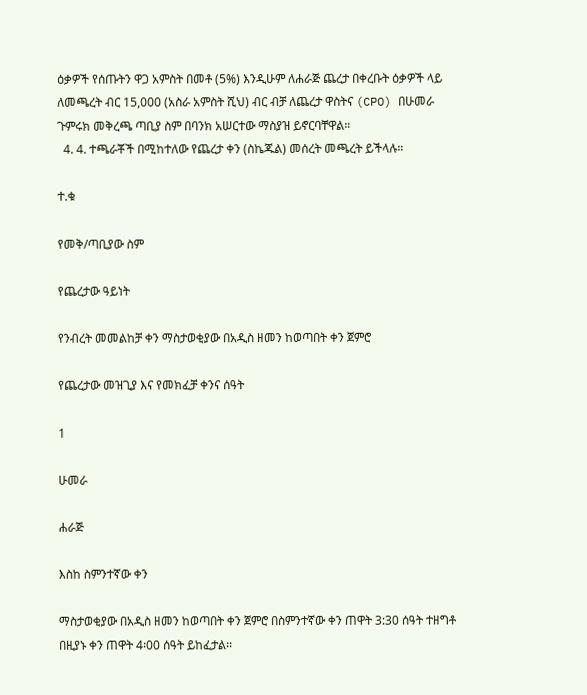ዕቃዎች የሰጡትን ዋጋ አምስት በመቶ (5%) እንዲሁም ለሐራጅ ጨረታ በቀረቡት ዕቃዎች ላይ ለመጫረት ብር 15,000 (አስራ አምስት ሺህ) ብር ብቻ ለጨረታ ዋስትና (CPO) በሁመራ ጉምሩክ መቅረጫ ጣቢያ ስም በባንክ አሠርተው ማስያዝ ይኖርባቸዋል።
  4. 4. ተጫራቾች በሚከተለው የጨረታ ቀን (ስኬጁል) መሰረት መጫረት ይችላሉ።

ተ.ቁ

የመቅ/ጣቢያው ስም

የጨረታው ዓይነት

የንብረት መመልከቻ ቀን ማስታወቂያው በአዲስ ዘመን ከወጣበት ቀን ጀምሮ

የጨረታው መዝጊያ እና የመክፈቻ ቀንና ሰዓት

1

ሁመራ

ሐራጅ

እስከ ስምንተኛው ቀን

ማስታወቂያው በአዲስ ዘመን ከወጣበት ቀን ጀምሮ በስምንተኛው ቀን ጠዋት 3:30 ሰዓት ተዘግቶ በዚያኑ ቀን ጠዋት 4፡00 ሰዓት ይከፈታል፡፡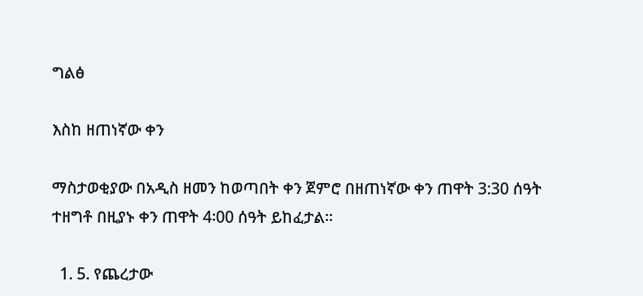ግልፅ

እስከ ዘጠነኛው ቀን

ማስታወቂያው በአዲስ ዘመን ከወጣበት ቀን ጀምሮ በዘጠነኛው ቀን ጠዋት 3:30 ሰዓት ተዘግቶ በዚያኑ ቀን ጠዋት 4፡00 ሰዓት ይከፈታል፡፡

  1. 5. የጨረታው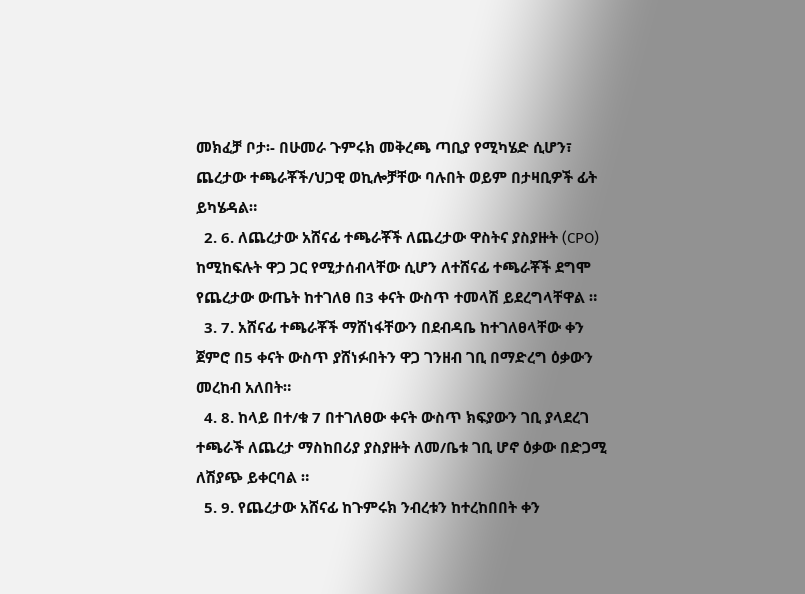መክፈቻ ቦታ፡- በሁመራ ጉምሩክ መቅረጫ ጣቢያ የሚካሄድ ሲሆን፣ ጨረታው ተጫራቾች/ህጋዊ ወኪሎቻቸው ባሉበት ወይም በታዛቢዎች ፊት ይካሄዳል።
  2. 6. ለጨረታው አሸናፊ ተጫራቾች ለጨረታው ዋስትና ያስያዙት (CPO) ከሚከፍሉት ዋጋ ጋር የሚታሰብላቸው ሲሆን ለተሸናፊ ተጫራቾች ደግሞ የጨረታው ውጤት ከተገለፀ በ3 ቀናት ውስጥ ተመላሽ ይደረግላቸዋል ።
  3. 7. አሸናፊ ተጫራቾች ማሸነፋቸውን በደብዳቤ ከተገለፀላቸው ቀን ጀምሮ በ5 ቀናት ውስጥ ያሸነፉበትን ዋጋ ገንዘብ ገቢ በማድረግ ዕቃውን መረከብ አለበት።
  4. 8. ከላይ በተ/ቁ 7 በተገለፀው ቀናት ውስጥ ክፍያውን ገቢ ያላደረገ ተጫራች ለጨረታ ማስከበሪያ ያስያዙት ለመ/ቤቱ ገቢ ሆኖ ዕቃው በድጋሚ ለሽያጭ ይቀርባል ።
  5. 9. የጨረታው አሸናፊ ከጉምሩክ ንብረቱን ከተረከበበት ቀን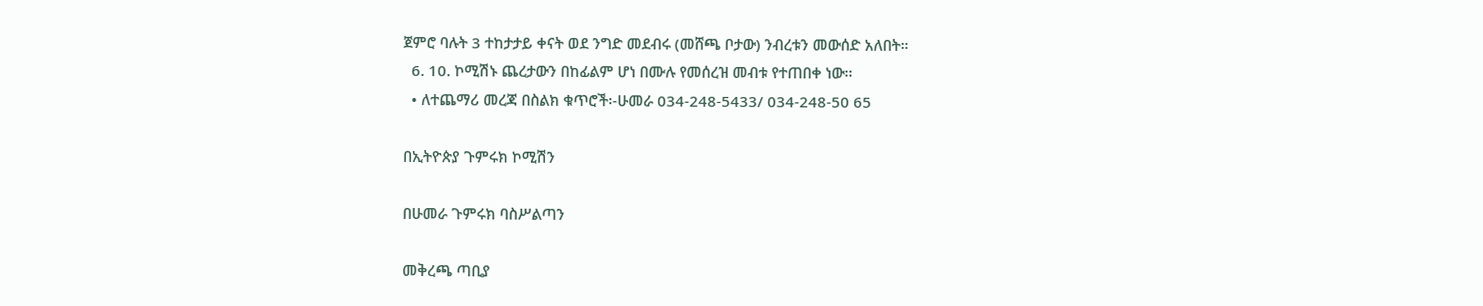ጀምሮ ባሉት 3 ተከታታይ ቀናት ወደ ንግድ መደብሩ (መሸጫ ቦታው) ንብረቱን መውሰድ አለበት።
  6. 10. ኮሚሽኑ ጨረታውን በከፊልም ሆነ በሙሉ የመሰረዝ መብቱ የተጠበቀ ነው፡፡
  • ለተጨማሪ መረጃ በስልክ ቁጥሮች፡-ሁመራ 034-248-5433/ 034-248-50 65

በኢትዮጵያ ጉምሩክ ኮሚሽን

በሁመራ ጉምሩክ ባስሥልጣን

መቅረጫ ጣቢያ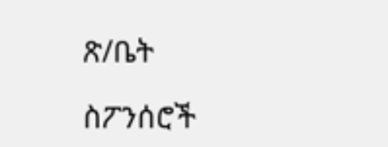ጽ/ቤት

ስፖንሰሮች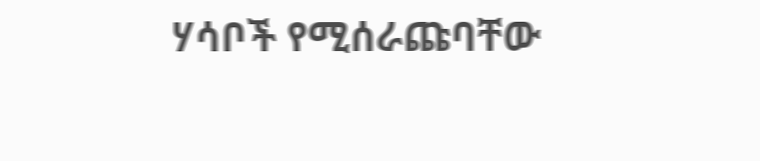ሃሳቦች የሚሰራጩባቸው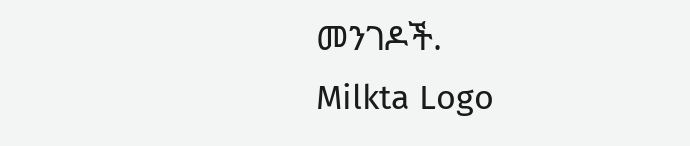መንገዶች.
Milkta Logo